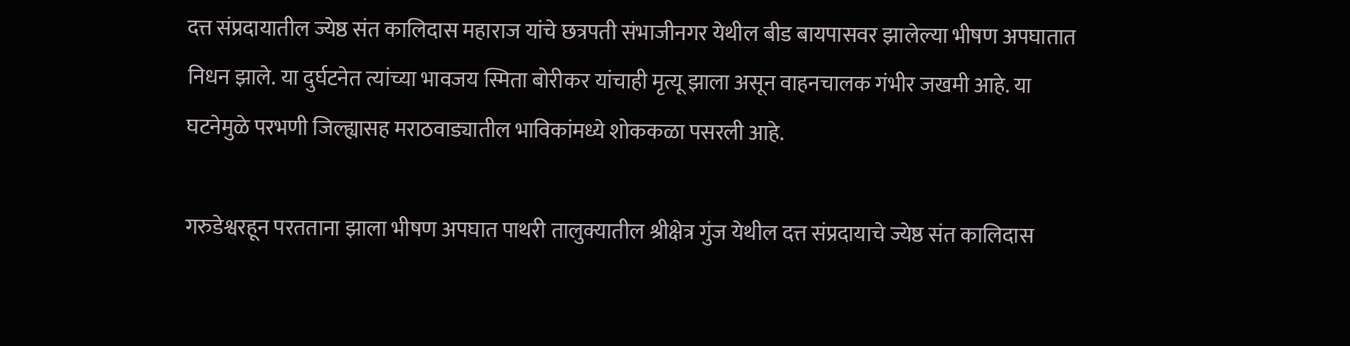दत्त संप्रदायातील ज्येष्ठ संत कालिदास महाराज यांचे छत्रपती संभाजीनगर येथील बीड बायपासवर झालेल्या भीषण अपघातात निधन झाले. या दुर्घटनेत त्यांच्या भावजय स्मिता बोरीकर यांचाही मृत्यू झाला असून वाहनचालक गंभीर जखमी आहे. या घटनेमुळे परभणी जिल्ह्यासह मराठवाड्यातील भाविकांमध्ये शोककळा पसरली आहे.

गरुडेश्वरहून परतताना झाला भीषण अपघात पाथरी तालुक्यातील श्रीक्षेत्र गुंज येथील दत्त संप्रदायाचे ज्येष्ठ संत कालिदास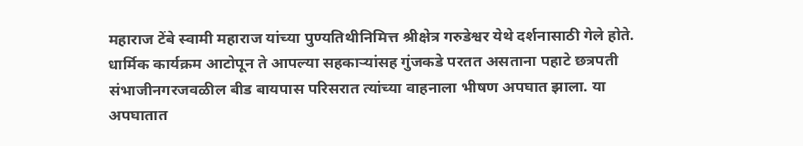महाराज टेंबे स्वामी महाराज यांच्या पुण्यतिथीनिमित्त श्रीक्षेत्र गरुडेश्वर येथे दर्शनासाठी गेले होते. धार्मिक कार्यक्रम आटोपून ते आपल्या सहकाऱ्यांसह गुंजकडे परतत असताना पहाटे छत्रपती संभाजीनगरजवळील बीड बायपास परिसरात त्यांच्या वाहनाला भीषण अपघात झाला. या अपघातात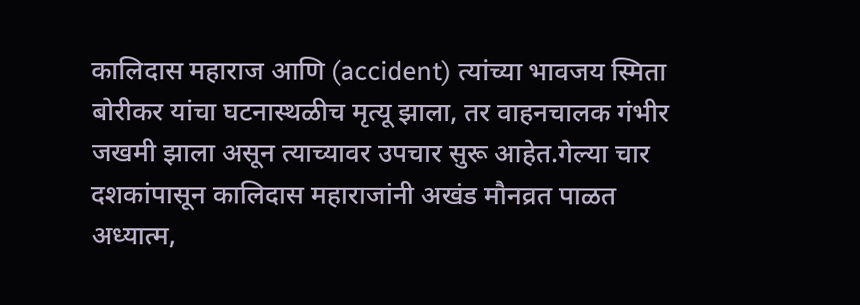कालिदास महाराज आणि (accident) त्यांच्या भावजय स्मिता बोरीकर यांचा घटनास्थळीच मृत्यू झाला, तर वाहनचालक गंभीर जखमी झाला असून त्याच्यावर उपचार सुरू आहेत.गेल्या चार दशकांपासून कालिदास महाराजांनी अखंड मौनव्रत पाळत अध्यात्म,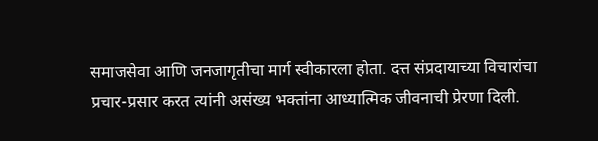समाजसेवा आणि जनजागृतीचा मार्ग स्वीकारला होता. दत्त संप्रदायाच्या विचारांचा प्रचार-प्रसार करत त्यांनी असंख्य भक्तांना आध्यात्मिक जीवनाची प्रेरणा दिली.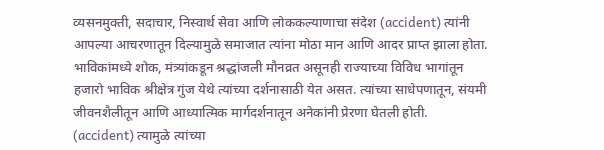व्यसनमुक्ती, सदाचार, निस्वार्थ सेवा आणि लोककल्याणाचा संदेश (accident) त्यांनी आपल्या आचरणातून दिल्यामुळे समाजात त्यांना मोठा मान आणि आदर प्राप्त झाला होता.
भाविकांमध्ये शोक, मंत्र्यांकडून श्रद्धांजली मौनव्रत असूनही राज्याच्या विविध भागांतून हजारो भाविक श्रीक्षेत्र गुंज येथे त्यांच्या दर्शनासाठी येत असत. त्यांच्या साधेपणातून, संयमी जीवनशैलीतून आणि आध्यात्मिक मार्गदर्शनातून अनेकांनी प्रेरणा घेतली होती. (accident) त्यामुळे त्यांच्या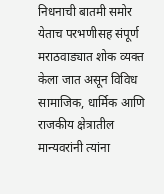निधनाची बातमी समोर येताच परभणीसह संपूर्ण मराठवाड्यात शोक व्यक्त केला जात असून विविध सामाजिक, धार्मिक आणि राजकीय क्षेत्रातील मान्यवरांनी त्यांना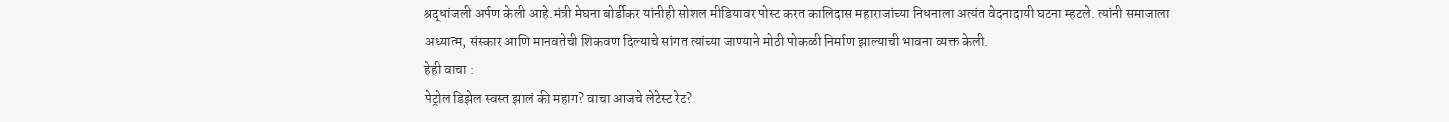श्रद्धांजली अर्पण केली आहे.मंत्री मेघना बोर्डीकर यांनीही सोशल मीडियावर पोस्ट करत कालिदास महाराजांच्या निधनाला अत्यंत वेदनादायी घटना म्हटले. त्यांनी समाजाला अध्यात्म, संस्कार आणि मानवतेची शिकवण दिल्याचे सांगत त्यांच्या जाण्याने मोठी पोकळी निर्माण झाल्याची भावना व्यक्त केली.
हेही वाचा :
पेट्रोल डिझेल स्वस्त झालं की महाग? वाचा आजचे लेटेस्ट रेट?